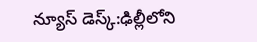న్యూస్ డెస్క్:ఢిల్లీలోని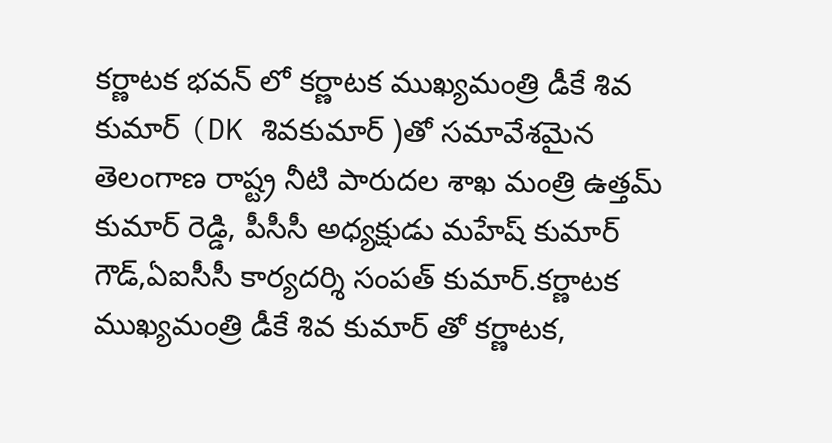కర్ణాటక భవన్ లో కర్ణాటక ముఖ్యమంత్రి డీకే శివ కుమార్ (DK శివకుమార్ )తో సమావేశమైన తెలంగాణ రాష్ట్ర నీటి పారుదల శాఖ మంత్రి ఉత్తమ్ కుమార్ రెడ్డి, పీసీసీ అధ్యక్షుడు మహేష్ కుమార్ గౌడ్,ఏఐసీసీ కార్యదర్శి సంపత్ కుమార్.కర్ణాటక ముఖ్యమంత్రి డీకే శివ కుమార్ తో కర్ణాటక,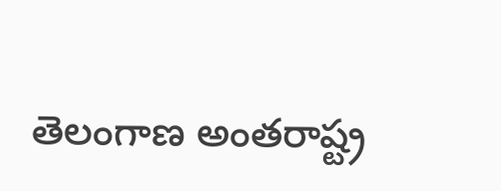తెలంగాణ అంతరాష్ట్ర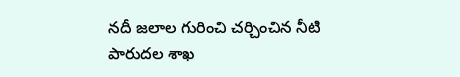నదీ జలాల గురించి చర్చించిన నీటి పారుదల శాఖ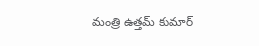మంత్రి ఉత్తమ్ కుమార్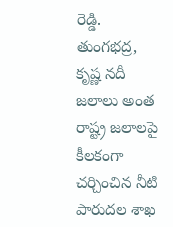రెడ్డి.
తుంగభద్ర, కృష్ణ నదీ జలాలు అంత రాష్ట్ర జలాలపై కీలకంగా చర్చించిన నీటి పారుదల శాఖ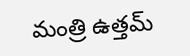మంత్రి ఉత్తమ్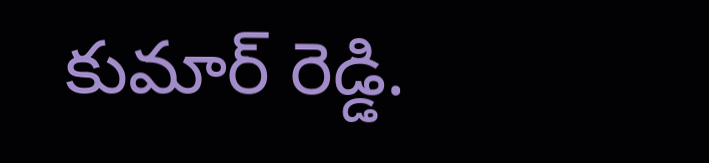కుమార్ రెడ్డి.